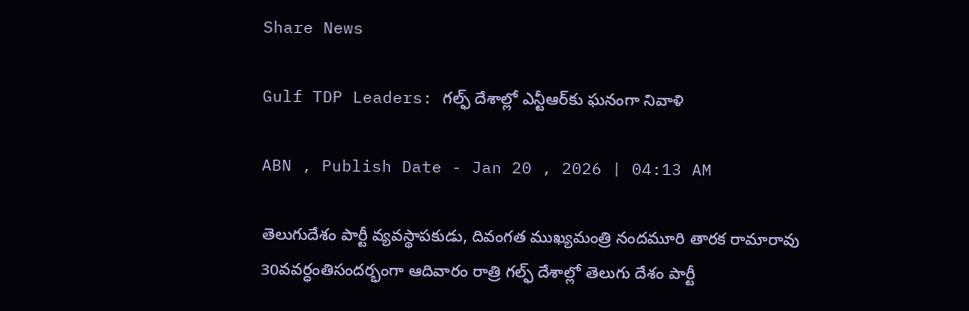Share News

Gulf TDP Leaders: గల్ఫ్‌ దేశాల్లో ఎన్టీఆర్‌కు ఘనంగా నివాళి

ABN , Publish Date - Jan 20 , 2026 | 04:13 AM

తెలుగుదేశం పార్టీ వ్యవస్థాపకుడు, దివంగత ముఖ్యమంత్రి నందమూరి తారక రామారావు 30వవర్ధంతిసందర్భంగా ఆదివారం రాత్రి గల్ఫ్‌ దేశాల్లో తెలుగు దేశం పార్టీ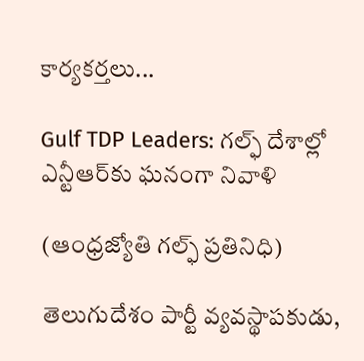కార్యకర్తలు...

Gulf TDP Leaders: గల్ఫ్‌ దేశాల్లో ఎన్టీఆర్‌కు ఘనంగా నివాళి

(ఆంధ్రజ్యోతి గల్ఫ్‌ ప్రతినిధి)

తెలుగుదేశం పార్టీ వ్యవస్థాపకుడు,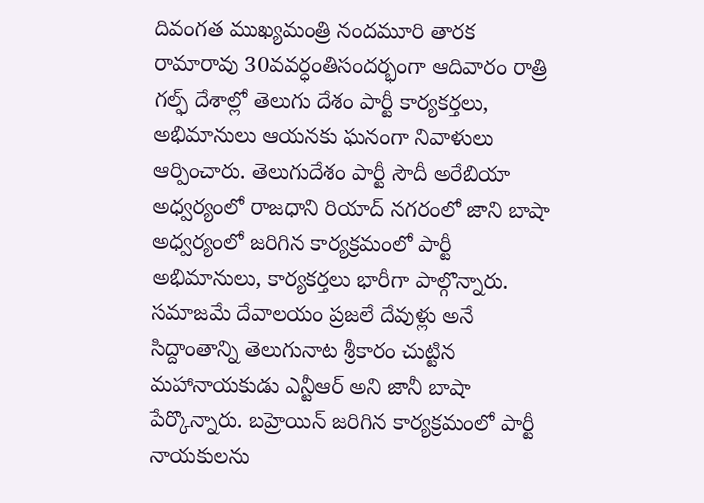దివంగత ముఖ్యమంత్రి నందమూరి తారక రామారావు 30వవర్ధంతిసందర్భంగా ఆదివారం రాత్రి గల్ఫ్‌ దేశాల్లో తెలుగు దేశం పార్టీ కార్యకర్తలు, అభిమానులు ఆయనకు ఘనంగా నివాళులు ఆర్పించారు. తెలుగుదేశం పార్టీ సౌదీ అరేబియా అధ్వర్యంలో రాజధాని రియాద్‌ నగరంలో జాని బాషా అధ్వర్యంలో జరిగిన కార్యక్రమంలో పార్టీ అభిమానులు, కార్యకర్తలు భారీగా పాల్గొన్నారు. సమాజమే దేవాలయం ప్రజలే దేవుళ్లు అనే సిద్దాంతాన్ని తెలుగునాట శ్రీకారం చుట్టిన మహానాయకుడు ఎన్టీఆర్‌ అని జానీ బాషా పేర్కొన్నారు. బహ్రెయిన్‌ జరిగిన కార్యక్రమంలో పార్టీ నాయకులను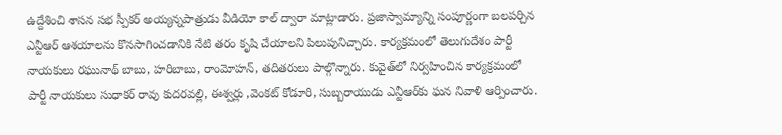ఉద్దేశించి శాసన సభ స్పీకర్‌ అయ్యన్నపాత్రుడు వీడియో కాల్‌ ద్వారా మాట్లాడారు. ప్రజాస్వామ్యాన్ని సంపూర్ణంగా బలపర్చిన ఎన్టీఆర్‌ ఆశయాలను కొనసాగించడానికి నేటి తరం కృషి చేయాలని పిలుపునిచ్చారు. కార్యక్రమంలో తెలుగుదేశం పార్టీ నాయకులు రఘునాథ్‌ బాబు, హరిబాబు, రాంమోహన్‌, తదితరులు పాల్గొన్నారు. కువైత్‌లో నిర్వహించిన కార్యక్రమంలో పార్టీ నాయకులు సుధాకర్‌ రావు కుదరవల్లి, ఈశ్వర్లు ,వెంకట్‌ కోడూరి, సుబ్బరాయుడు ఎన్టీఆర్‌కు ఘన నివాళి ఆర్పించారు.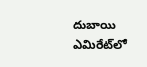దుబాయి ఎమిరేట్‌లో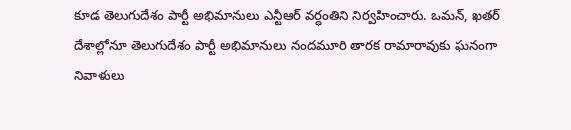కూడ తెలుగుదేశం పార్టీ అభిమానులు ఎన్టీఆర్‌ వర్ధంతిని నిర్వహించారు. ఒమన్‌, ఖతర్‌ దేశాల్లోనూ తెలుగుదేశం పార్టీ అభిమానులు నందమూరి తారక రామారావుకు ఘనంగా నివాళులు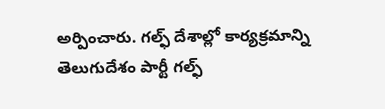అర్పించారు. గల్ఫ్‌ దేశాల్లో కార్యక్రమాన్ని తెలుగుదేశం పార్టీ గల్ఫ్‌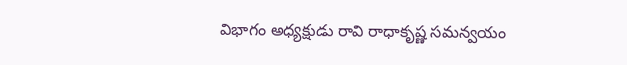విభాగం అధ్యక్షుడు రావి రాధాకృష్ణ సమన్వయం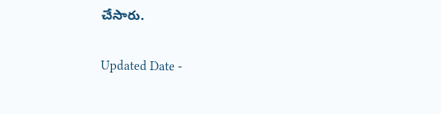చేసారు.

Updated Date -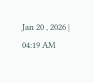Jan 20 , 2026 | 04:19 AM